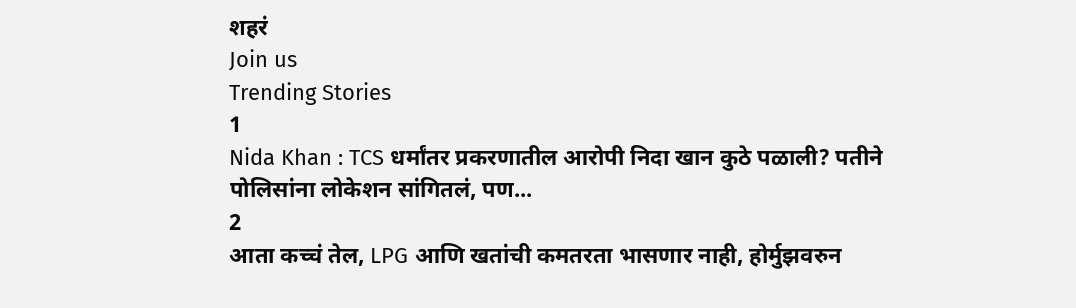शहरं
Join us
Trending Stories
1
Nida Khan : TCS धर्मांतर प्रकरणातील आरोपी निदा खान कुठे पळाली? पतीने पोलिसांना लोकेशन सांगितलं, पण...
2
आता कच्चं तेल, LPG आणि खतांची कमतरता भासणार नाही, होर्मुझवरुन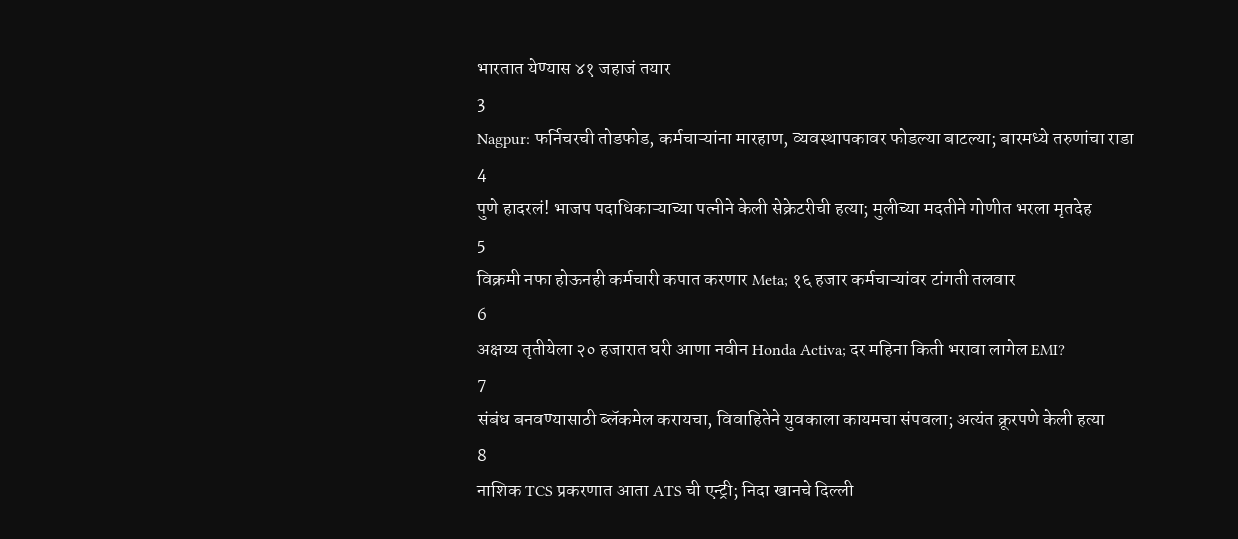भारतात येण्यास ४१ जहाजं तयार
3
Nagpur: फर्निचरची तोडफोड, कर्मचाऱ्यांना मारहाण, व्यवस्थापकावर फोडल्या बाटल्या; बारमध्ये तरुणांचा राडा
4
पुणे हादरलं! भाजप पदाधिकाऱ्याच्या पत्नीने केली सेक्रेटरीची हत्या; मुलीच्या मदतीने गोणीत भरला मृतदेह
5
विक्रमी नफा होऊनही कर्मचारी कपात करणार Meta; १६ हजार कर्मचाऱ्यांवर टांगती तलवार
6
अक्षय्य तृतीयेला २० हजारात घरी आणा नवीन Honda Activa; दर महिना किती भरावा लागेल EMI?
7
संबंध बनवण्यासाठी ब्लॅकमेल करायचा, विवाहितेने युवकाला कायमचा संपवला; अत्यंत क्रूरपणे केली हत्या
8
नाशिक TCS प्रकरणात आता ATS ची एन्ट्री; निदा खानचे दिल्ली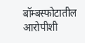बॉम्बस्फोटातील आरोपीशी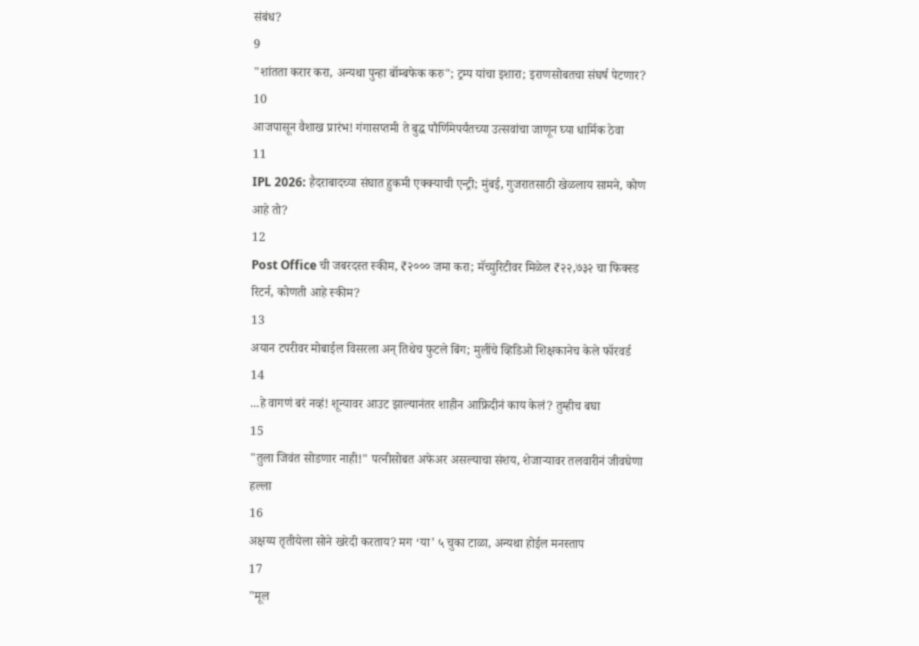संबंध?
9
"शांतता करार करा, अन्यथा पुन्हा बॉम्बफेक करु"; ट्रम्प यांचा इशारा; इराणसोबतचा संघर्ष पेटणार?
10
आजपासून वैशाख प्रारंभ! गंगासप्तमी ते बुद्ध पौर्णिमेपर्यंतच्या उत्सवांचा जाणून घ्या धार्मिक ठेवा
11
IPL 2026: हैदराबादच्या संघात हुकमी एक्क्याची एन्ट्री; मुंबई, गुजरातसाठी खेळलाय सामने, कोण आहे तो?
12
Post Office ची जबरदस्त स्कीम, ₹२००० जमा करा; मॅच्युरिटीवर मिळेल ₹२२,७३२ चा फिक्स्ड रिटर्न, कोणती आहे स्कीम?
13
अयान टपरीवर मोबाईल विसरला अन् तिथेच फुटले बिंग; मुलींचे व्हिडिओ शिक्षकानेच केले फॉरवर्ड
14
...हे वागणं बरं नव्हं! शून्यावर आउट झाल्यानंतर शाहीन आफ्रिदीनं काय केलं? तुम्हीच बघा
15
"तुला जिवंत सोडणार नाही!" पत्नीसोबत अफेअर असल्याचा संशय, शेजाऱ्यावर तलवारीनं जीवघेणा हल्ला
16
अक्षय्य तृतीयेला सोने खरेदी करताय? मग ‘या’ ५ चुका टाळा, अन्यथा होईल मनस्ताप
17
"मूल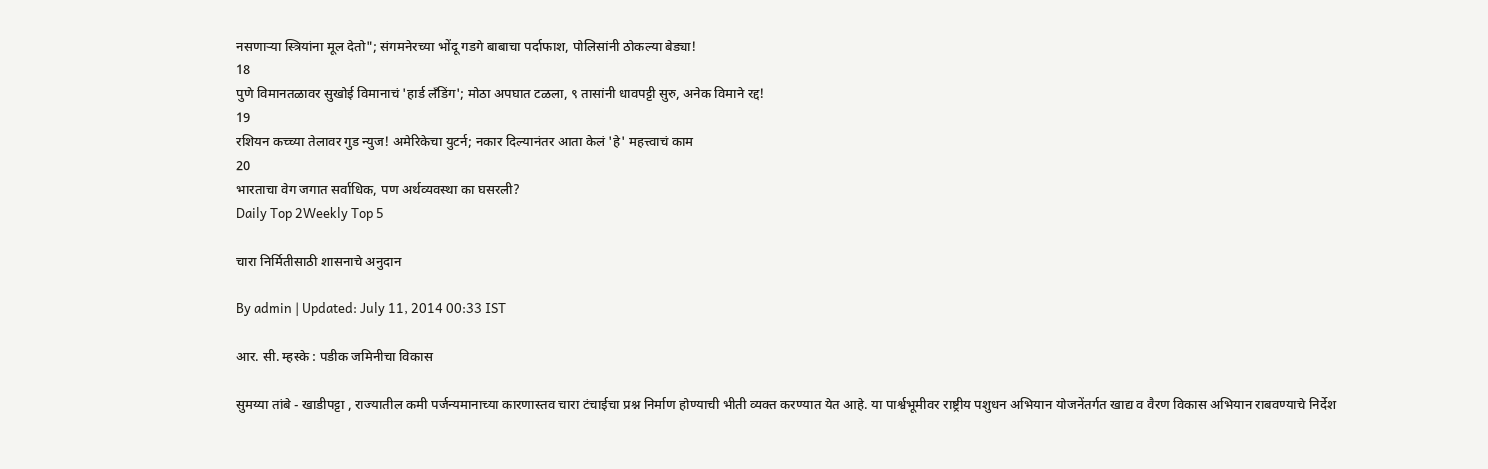नसणाऱ्या स्त्रियांना मूल देतो"; संगमनेरच्या भोंदू गडगे बाबाचा पर्दाफाश, पोलिसांनी ठोकल्या बेड्या!
18
पुणे विमानतळावर सुखोई विमानाचं 'हार्ड लँडिंग'; मोठा अपघात टळला, ९ तासांनी धावपट्टी सुरु, अनेक विमाने रद्द!
19
रशियन कच्च्या तेलावर गुड न्युज! अमेरिकेचा युटर्न; नकार दिल्यानंतर आता केलं 'हे' महत्त्वाचं काम
20
भारताचा वेग जगात सर्वाधिक, पण अर्थव्यवस्था का घसरली?
Daily Top 2Weekly Top 5

चारा निर्मितीसाठी शासनाचे अनुदान

By admin | Updated: July 11, 2014 00:33 IST

आर. सी. म्हस्के : पडीक जमिनीचा विकास

सुमय्या तांबे - खाडीपट्टा , राज्यातील कमी पर्जन्यमानाच्या कारणास्तव चारा टंचाईचा प्रश्न निर्माण होण्याची भीती व्यक्त करण्यात येत आहे. या पार्श्वभूमीवर राष्ट्रीय पशुधन अभियान योजनेंतर्गत खाद्य व वैरण विकास अभियान राबवण्याचे निर्देश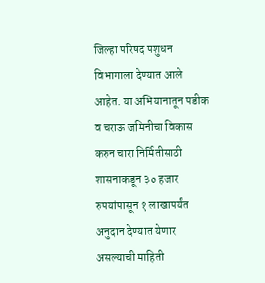जिल्हा परिषद पशुधन विभागाला देण्यात आले आहेत. या अभियानातून पडीक व चराऊ जमिनीचा विकास करुन चारा निर्मितीसाठी शासनाकडून ३० हजार रुपयांपासून १ लाखापर्यंत अनुदान देण्यात येणार असल्याची माहिती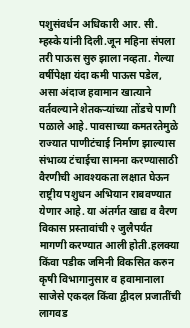पशुसंवर्धन अधिकारी आर. सी. म्हस्के यांनी दिली.जून महिना संपला तरी पाऊस सुरु झाला नव्हता. गेल्या वर्षीपेक्षा यंदा कमी पाऊस पडेल, असा अंदाज हवामान खात्याने वर्तवल्याने शेतकऱ्यांच्या तोंडचे पाणी पळाले आहे. पावसाच्या कमतरतेमुळे राज्यात पाणीटंचाई निर्माण झाल्यास संभाव्य टंचाईचा सामना करण्यासाठी वैरणीची आवश्यकता लक्षात घेऊन राष्ट्रीय पशुधन अभियान राबवण्यात येणार आहे. या अंतर्गत खाद्य व वैरण विकास प्रस्तावांची २ जुलैपर्यंत मागणी करण्यात आली होती.हलक्या किंवा पडीक जमिनी विकसित करुन कृषी विभागानुसार व हवामानाला साजेसे एकदल किंवा द्वीदल प्रजातींची लागवड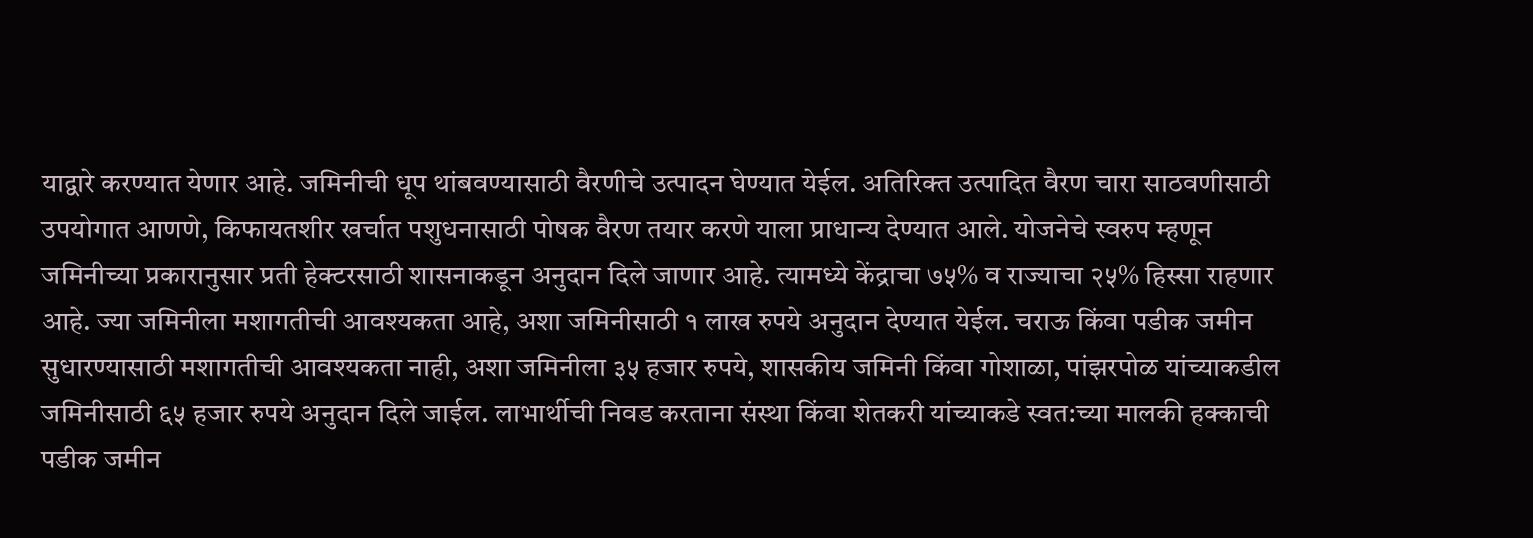याद्वारे करण्यात येणार आहे. जमिनीची धूप थांबवण्यासाठी वैरणीचे उत्पादन घेण्यात येईल. अतिरिक्त उत्पादित वैरण चारा साठवणीसाठी उपयोगात आणणे, किफायतशीर खर्चात पशुधनासाठी पोषक वैरण तयार करणे याला प्राधान्य देण्यात आले. योजनेचे स्वरुप म्हणून जमिनीच्या प्रकारानुसार प्रती हेक्टरसाठी शासनाकडून अनुदान दिले जाणार आहे. त्यामध्ये केंद्राचा ७५% व राज्याचा २५% हिस्सा राहणार आहे. ज्या जमिनीला मशागतीची आवश्यकता आहे, अशा जमिनीसाठी १ लाख रुपये अनुदान देण्यात येईल. चराऊ किंवा पडीक जमीन सुधारण्यासाठी मशागतीची आवश्यकता नाही, अशा जमिनीला ३५ हजार रुपये, शासकीय जमिनी किंवा गोशाळा, पांझरपोळ यांच्याकडील जमिनीसाठी ६५ हजार रुपये अनुदान दिले जाईल. लाभार्थीची निवड करताना संस्था किंवा शेतकरी यांच्याकडे स्वत:च्या मालकी हक्काची पडीक जमीन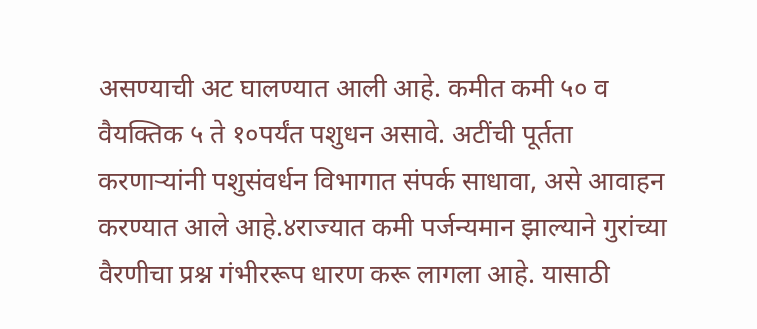असण्याची अट घालण्यात आली आहे. कमीत कमी ५० व वैयक्तिक ५ ते १०पर्यंत पशुधन असावे. अटींची पूर्तता करणाऱ्यांनी पशुसंवर्धन विभागात संपर्क साधावा, असे आवाहन करण्यात आले आहे.४राज्यात कमी पर्जन्यमान झाल्याने गुरांच्या वैरणीचा प्रश्न गंभीररूप धारण करू लागला आहे. यासाठी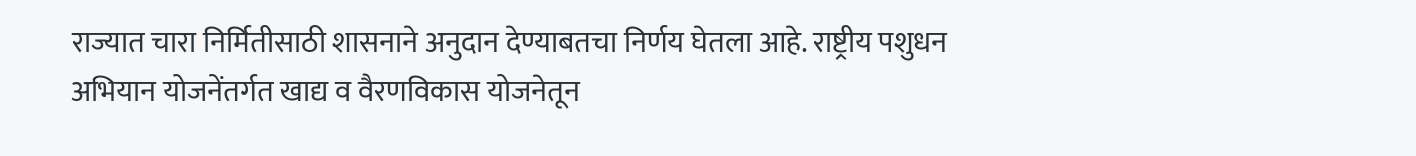राज्यात चारा निर्मितीसाठी शासनाने अनुदान देण्याबतचा निर्णय घेतला आहे. राष्ट्रीय पशुधन अभियान योजनेंतर्गत खाद्य व वैरणविकास योजनेतून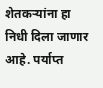शेतकऱ्यांना हा निधी दिला जाणार आहे. पर्याप्त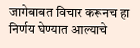जागेबाबत विचार करूनच हा निर्णय घेण्यात आल्याचे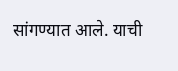सांगण्यात आले. याची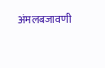अंमलबजावणी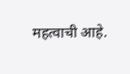महत्वाची आहे.